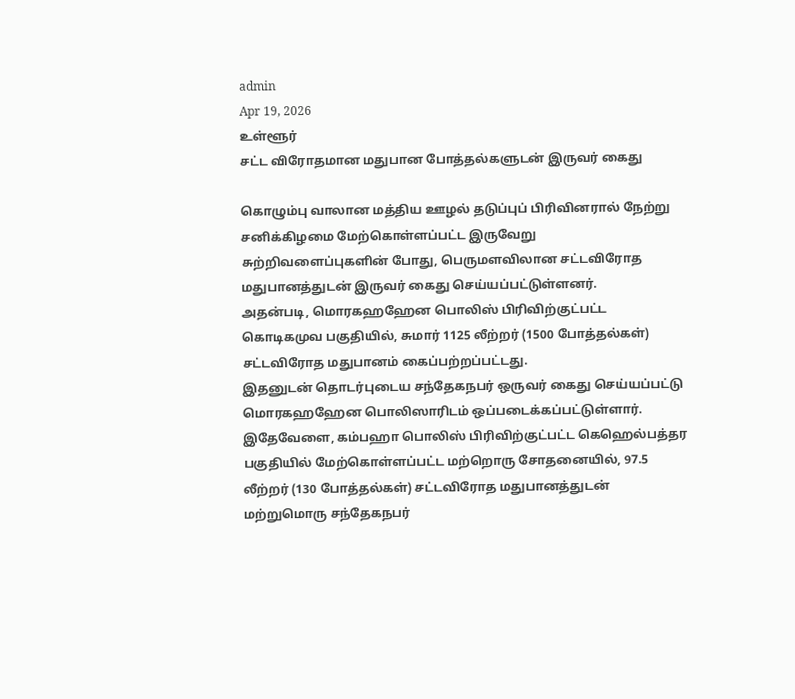admin
Apr 19, 2026
உள்ளூர்
சட்ட விரோதமான மதுபான போத்தல்களுடன் இருவர் கைது

கொழும்பு வாலான மத்திய ஊழல் தடுப்புப் பிரிவினரால் நேற்று சனிக்கிழமை மேற்கொள்ளப்பட்ட இருவேறு சுற்றிவளைப்புகளின் போது, பெருமளவிலான சட்டவிரோத மதுபானத்துடன் இருவர் கைது செய்யப்பட்டுள்ளனர்.
அதன்படி, மொரகஹஹேன பொலிஸ் பிரிவிற்குட்பட்ட கொடிகமுவ பகுதியில், சுமார் 1125 லீற்றர் (1500 போத்தல்கள்) சட்டவிரோத மதுபானம் கைப்பற்றப்பட்டது.
இதனுடன் தொடர்புடைய சந்தேகநபர் ஒருவர் கைது செய்யப்பட்டு மொரகஹஹேன பொலிஸாரிடம் ஒப்படைக்கப்பட்டுள்ளார்.
இதேவேளை, கம்பஹா பொலிஸ் பிரிவிற்குட்பட்ட கெஹெல்பத்தர பகுதியில் மேற்கொள்ளப்பட்ட மற்றொரு சோதனையில், 97.5 லீற்றர் (130 போத்தல்கள்) சட்டவிரோத மதுபானத்துடன் மற்றுமொரு சந்தேகநபர்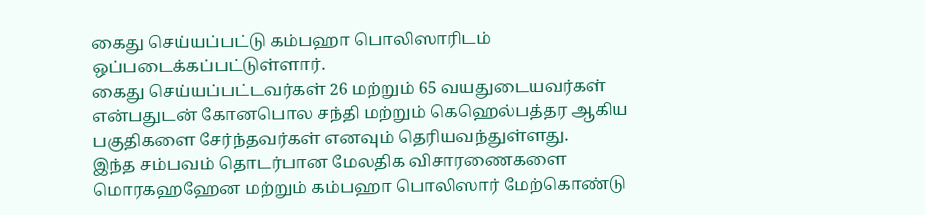கைது செய்யப்பட்டு கம்பஹா பொலிஸாரிடம் ஒப்படைக்கப்பட்டுள்ளார்.
கைது செய்யப்பட்டவர்கள் 26 மற்றும் 65 வயதுடையவர்கள் என்பதுடன் கோனபொல சந்தி மற்றும் கெஹெல்பத்தர ஆகிய பகுதிகளை சேர்ந்தவர்கள் எனவும் தெரியவந்துள்ளது.
இந்த சம்பவம் தொடர்பான மேலதிக விசாரணைகளை மொரகஹஹேன மற்றும் கம்பஹா பொலிஸார் மேற்கொண்டு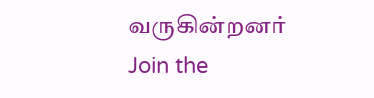வருகின்றனர்
Join the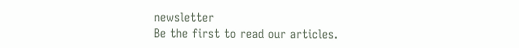newsletter
Be the first to read our articles.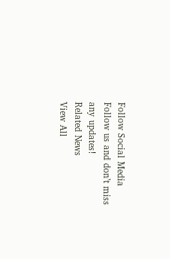Follow Social Media
Follow us and don’t miss any updates!
Related News
View All